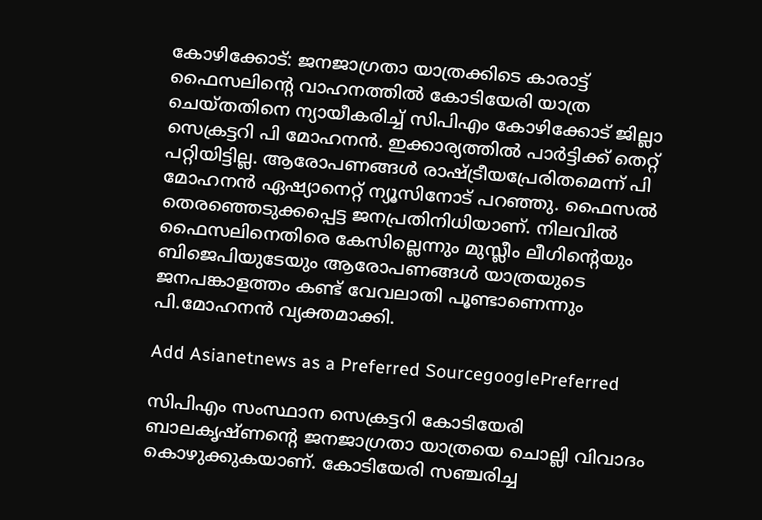കോഴിക്കോട്: ജനജാഗ്രതാ യാത്രക്കിടെ കാരാട്ട് ഫൈസലിന്റെ വാഹനത്തില്‍ കോടിയേരി യാത്ര ചെയ്തതിനെ ന്യായീകരിച്ച് സിപിഎം കോഴിക്കോട് ജില്ലാ സെക്രട്ടറി പി മോഹനന്‍. ഇക്കാര്യത്തില്‍ പാര്‍ട്ടിക്ക് തെറ്റ് പറ്റിയിട്ടില്ല. ആരോപണങ്ങള്‍ രാഷ്ട്രീയപ്രേരിതമെന്ന് പി മോഹനന്‍ ഏഷ്യാനെറ്റ് ന്യൂസിനോട് പറഞ്ഞു. ഫൈസല്‍ തെരഞ്ഞെടുക്കപ്പെട്ട ജനപ്രതിനിധിയാണ്. നിലവില്‍ ഫൈസലിനെതിരെ കേസില്ലെന്നും മുസ്ലീം ലീഗിന്റെയും ബിജെപിയുടേയും ആരോപണങ്ങള്‍ യാത്രയുടെ ജനപങ്കാളത്തം കണ്ട് വേവലാതി പൂണ്ടാണെന്നും പി.മോഹനന്‍ വ്യക്തമാക്കി.

Add Asianetnews as a Preferred SourcegooglePreferred

സിപിഎം സംസ്ഥാന സെക്രട്ടറി കോടിയേരി ബാലകൃഷ്ണന്റെ ജനജാഗ്രതാ യാത്രയെ ചൊല്ലി വിവാദം കൊഴുക്കുകയാണ്. കോടിയേരി സഞ്ചരിച്ച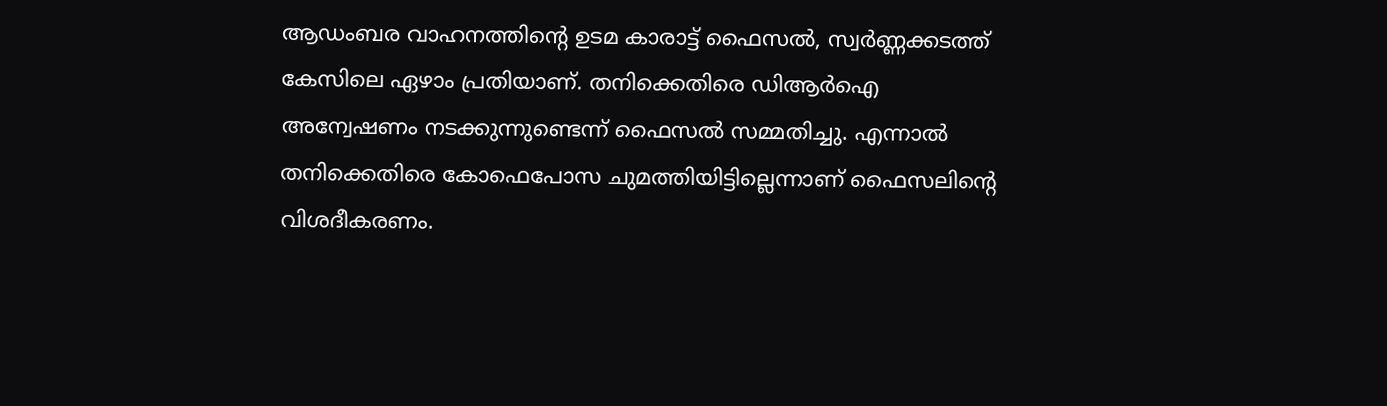ആഡംബര വാഹനത്തിന്റെ ഉടമ കാരാട്ട് ഫൈസല്‍, സ്വര്‍ണ്ണക്കടത്ത് കേസിലെ ഏഴാം പ്രതിയാണ്. തനിക്കെതിരെ ഡിആര്‍ഐ അന്വേഷണം നടക്കുന്നുണ്ടെന്ന് ഫൈസല്‍ സമ്മതിച്ചു. എന്നാല്‍ തനിക്കെതിരെ കോഫെപോസ ചുമത്തിയിട്ടില്ലെന്നാണ് ഫൈസലിന്റെ വിശദീകരണം.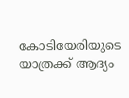കോടിയേരിയുടെ യാത്രക്ക് ആദ്യം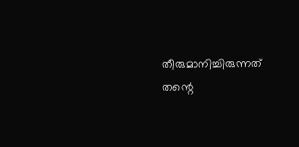തീരുമാനിച്ചിരുന്നത് തന്റെ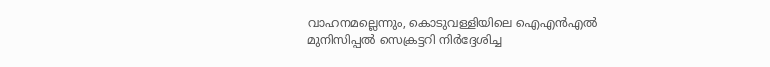വാഹനമല്ലെന്നും, കൊടുവള്ളിയിലെ ഐഎന്‍എല്‍ മുനിസിപ്പല്‍ സെക്രട്ടറി നിര്‍ദ്ദേശിച്ച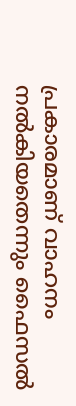പ്രകാരമാണ് വാഹനം നല്‍കിയതെന്നും ഫൈസല്‍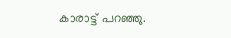കാരാട്ട് പറഞ്ഞു.